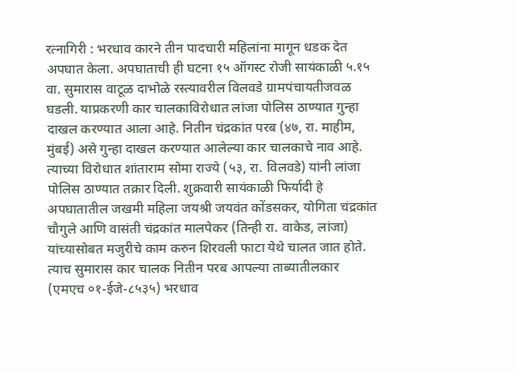रत्नागिरी : भरधाव कारने तीन पादचारी महिलांना मागून धडक देत अपघात केला. अपघाताची ही घटना १५ ऑगस्ट रोजी सायंकाळी ५.१५ वा. सुमारास वाटूळ दाभोळे रस्त्यावरील विलवडे ग्रामपंचायतीजवळ घडली. याप्रकरणी कार चालकाविरोधात लांजा पोलिस ठाण्यात गुन्हा दाखल करण्यात आला आहे. नितीन चंद्रकांत परब (४७, रा. माहीम, मुंबई) असे गुन्हा दाखल करण्यात आलेल्या कार चालकाचे नाव आहे.
त्याच्या विरोधात शांताराम सोमा राज्ये (५३, रा. विलवडे) यांनी लांजा पोलिस ठाण्यात तक्रार दिली. शुक्रवारी सायंकाळी फिर्यादी हे अपघातातील जखमी महिला जयश्री जयवंत कोंडसकर, योगिता चंद्रकांत चौगुले आणि वासंती चंद्रकांत मालपेकर (तिन्ही रा. वाकेड, लांजा) यांच्यासोबत मजुरीचे काम करुन शिरवली फाटा येथे चालत जात होते. त्याच सुमारास कार चालक नितीन परब आपल्या ताब्यातीलकार (एमएच ०१-ईजे-८५३५) भरधाव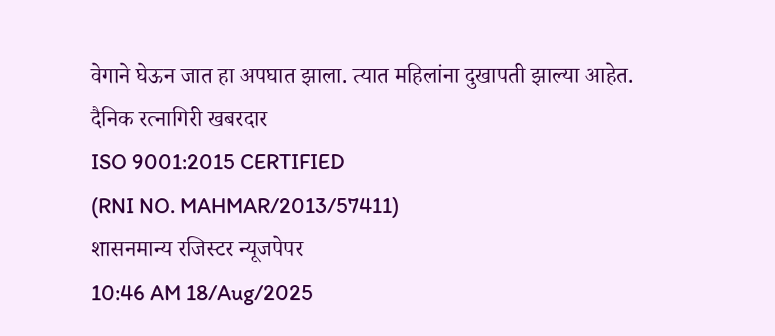वेगाने घेऊन जात हा अपघात झाला. त्यात महिलांना दुखापती झाल्या आहेत.
दैनिक रत्नागिरी खबरदार
ISO 9001:2015 CERTIFIED
(RNI NO. MAHMAR/2013/57411)
शासनमान्य रजिस्टर न्यूजपेपर
10:46 AM 18/Aug/2025